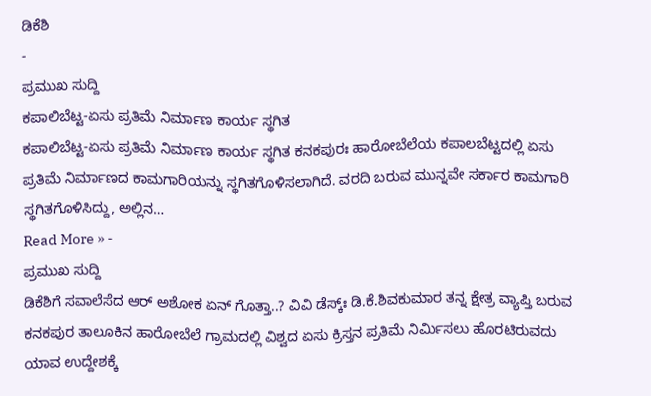ಡಿಕೆಶಿ
-
ಪ್ರಮುಖ ಸುದ್ದಿ
ಕಪಾಲಿಬೆಟ್ಟ-ಏಸು ಪ್ರತಿಮೆ ನಿರ್ಮಾಣ ಕಾರ್ಯ ಸ್ಥಗಿತ
ಕಪಾಲಿಬೆಟ್ಟ-ಏಸು ಪ್ರತಿಮೆ ನಿರ್ಮಾಣ ಕಾರ್ಯ ಸ್ಥಗಿತ ಕನಕಪುರಃ ಹಾರೋಬೆಲೆಯ ಕಪಾಲಬೆಟ್ಟದಲ್ಲಿ ಏಸು ಪ್ರತಿಮೆ ನಿರ್ಮಾಣದ ಕಾಮಗಾರಿಯನ್ನು ಸ್ಥಗಿತಗೊಳಿಸಲಾಗಿದೆ. ವರದಿ ಬರುವ ಮುನ್ನವೇ ಸರ್ಕಾರ ಕಾಮಗಾರಿ ಸ್ಥಗಿತಗೊಳಿಸಿದ್ದು, ಅಲ್ಲಿನ…
Read More » -
ಪ್ರಮುಖ ಸುದ್ದಿ
ಡಿಕೆಶಿಗೆ ಸವಾಲೆಸೆದ ಆರ್ ಅಶೋಕ ಏನ್ ಗೊತ್ತಾ..? ವಿವಿ ಡೆಸ್ಕ್ಃ ಡಿ.ಕೆ.ಶಿವಕುಮಾರ ತನ್ನ ಕ್ಷೇತ್ರ ವ್ಯಾಪ್ತಿ ಬರುವ ಕನಕಪುರ ತಾಲೂಕಿನ ಹಾರೋಬೆಲೆ ಗ್ರಾಮದಲ್ಲಿ ವಿಶ್ವದ ಏಸು ಕ್ರಿಸ್ತನ ಪ್ರತಿಮೆ ನಿರ್ಮಿಸಲು ಹೊರಟಿರುವದು ಯಾವ ಉದ್ದೇಶಕ್ಕೆ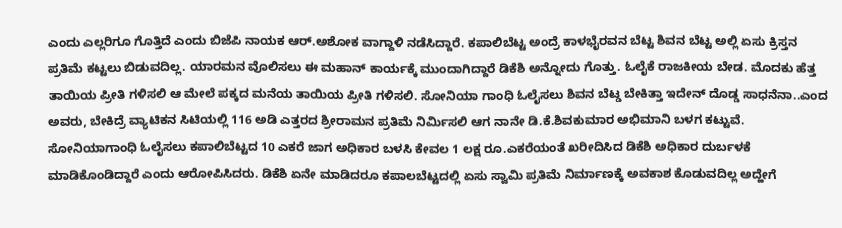ಎಂದು ಎಲ್ಲರಿಗೂ ಗೊತ್ತಿದೆ ಎಂದು ಬಿಜೆಪಿ ನಾಯಕ ಆರ್.ಅಶೋಕ ವಾಗ್ದಾಳಿ ನಡೆಸಿದ್ದಾರೆ. ಕಪಾಲಿಬೆಟ್ಟ ಅಂದ್ರೆ ಕಾಳಭೈರವನ ಬೆಟ್ಟ ಶಿವನ ಬೆಟ್ಟ ಅಲ್ಲಿ ಏಸು ಕ್ರಿಸ್ತನ ಪ್ರತಿಮೆ ಕಟ್ಟಲು ಬಿಡುವದಿಲ್ಲ. ಯಾರಮನ ವೊಲಿಸಲು ಈ ಮಹಾನ್ ಕಾರ್ಯಕ್ಕೆ ಮುಂದಾಗಿದ್ದಾರೆ ಡಿಕೆಶಿ ಅನ್ನೋದು ಗೊತ್ತು. ಓಲೈಕೆ ರಾಜಕೀಯ ಬೇಡ. ಮೊದಕು ಹೆತ್ತ ತಾಯಿಯ ಪ್ರೀತಿ ಗಳಿಸಲಿ ಆ ಮೇಲೆ ಪಕ್ಕದ ಮನೆಯ ತಾಯಿಯ ಪ್ರೀತಿ ಗಳಿಸಲಿ. ಸೋನಿಯಾ ಗಾಂಧಿ ಓಲೈಸಲು ಶಿವನ ಬೆಟ್ಡ ಬೇಕಿತ್ತಾ ಇದೇನ್ ದೊಡ್ಡ ಸಾಧನೆನಾ..ಎಂದ ಅವರು, ಬೇಕಿದ್ರೆ ವ್ಯಾಟಿಕನ ಸಿಟಿಯಲ್ಲಿ 116 ಅಡಿ ಎತ್ತರದ ಶ್ರೀರಾಮನ ಪ್ರತಿಮೆ ನಿರ್ಮಿಸಲಿ ಆಗ ನಾನೇ ಡಿ.ಕೆ.ಶಿವಕುಮಾರ ಅಭಿಮಾನಿ ಬಳಗ ಕಟ್ಟುವೆ. ಸೋನಿಯಾಗಾಂಧಿ ಓಲೈಸಲು ಕಪಾಲಿಬೆಟ್ಟದ 10 ಎಕರೆ ಜಾಗ ಅಧಿಕಾರ ಬಳಸಿ ಕೇವಲ 1 ಲಕ್ಷ ರೂ.ಎಕರೆಯಂತೆ ಖರೀದಿಸಿದ ಡಿಕೆಶಿ ಅಧಿಕಾರ ದುರ್ಬಳಕೆ ಮಾಡಿಕೊಂಡಿದ್ದಾರೆ ಎಂದು ಆರೋಪಿಸಿದರು. ಡಿಕೆಶಿ ಏನೇ ಮಾಡಿದರೂ ಕಪಾಲಬೆಟ್ಟದಲ್ಲಿ ಏಸು ಸ್ವಾಮಿ ಪ್ರತಿಮೆ ನಿರ್ಮಾಣಕ್ಕೆ ಅವಕಾಶ ಕೊಡುವದಿಲ್ಲ ಅದ್ಹೇಗೆ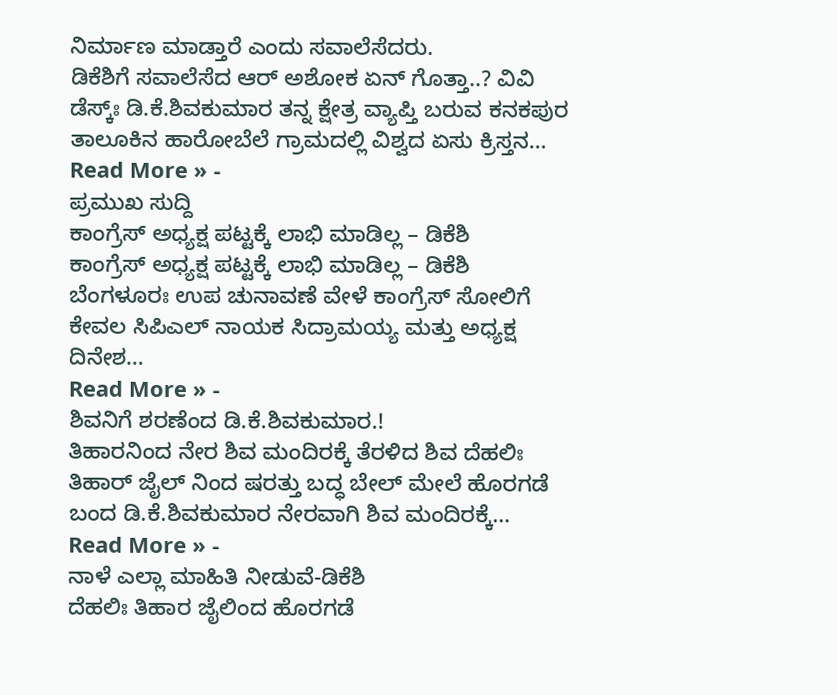ನಿರ್ಮಾಣ ಮಾಡ್ತಾರೆ ಎಂದು ಸವಾಲೆಸೆದರು.
ಡಿಕೆಶಿಗೆ ಸವಾಲೆಸೆದ ಆರ್ ಅಶೋಕ ಏನ್ ಗೊತ್ತಾ..? ವಿವಿ ಡೆಸ್ಕ್ಃ ಡಿ.ಕೆ.ಶಿವಕುಮಾರ ತನ್ನ ಕ್ಷೇತ್ರ ವ್ಯಾಪ್ತಿ ಬರುವ ಕನಕಪುರ ತಾಲೂಕಿನ ಹಾರೋಬೆಲೆ ಗ್ರಾಮದಲ್ಲಿ ವಿಶ್ವದ ಏಸು ಕ್ರಿಸ್ತನ…
Read More » -
ಪ್ರಮುಖ ಸುದ್ದಿ
ಕಾಂಗ್ರೆಸ್ ಅಧ್ಯಕ್ಷ ಪಟ್ಟಕ್ಕೆ ಲಾಭಿ ಮಾಡಿಲ್ಲ – ಡಿಕೆಶಿ
ಕಾಂಗ್ರೆಸ್ ಅಧ್ಯಕ್ಷ ಪಟ್ಟಕ್ಕೆ ಲಾಭಿ ಮಾಡಿಲ್ಲ – ಡಿಕೆಶಿ ಬೆಂಗಳೂರಃ ಉಪ ಚುನಾವಣೆ ವೇಳೆ ಕಾಂಗ್ರೆಸ್ ಸೋಲಿಗೆ ಕೇವಲ ಸಿಪಿಎಲ್ ನಾಯಕ ಸಿದ್ರಾಮಯ್ಯ ಮತ್ತು ಅಧ್ಯಕ್ಷ ದಿನೇಶ…
Read More » -
ಶಿವನಿಗೆ ಶರಣೆಂದ ಡಿ.ಕೆ.ಶಿವಕುಮಾರ.!
ತಿಹಾರನಿಂದ ನೇರ ಶಿವ ಮಂದಿರಕ್ಕೆ ತೆರಳಿದ ಶಿವ ದೆಹಲಿಃ ತಿಹಾರ್ ಜೈಲ್ ನಿಂದ ಷರತ್ತು ಬದ್ಧ ಬೇಲ್ ಮೇಲೆ ಹೊರಗಡೆ ಬಂದ ಡಿ.ಕೆ.ಶಿವಕುಮಾರ ನೇರವಾಗಿ ಶಿವ ಮಂದಿರಕ್ಕೆ…
Read More » -
ನಾಳೆ ಎಲ್ಲಾ ಮಾಹಿತಿ ನೀಡುವೆ-ಡಿಕೆಶಿ
ದೆಹಲಿಃ ತಿಹಾರ ಜೈಲಿಂದ ಹೊರಗಡೆ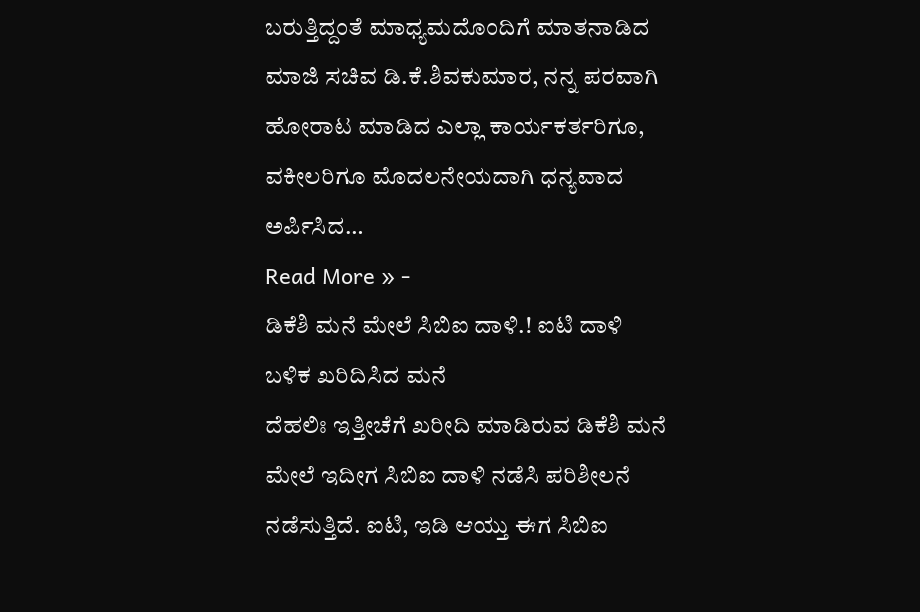ಬರುತ್ತಿದ್ದಂತೆ ಮಾಧ್ಯಮದೊಂದಿಗೆ ಮಾತನಾಡಿದ ಮಾಜಿ ಸಚಿವ ಡಿ.ಕೆ.ಶಿವಕುಮಾರ, ನನ್ನ ಪರವಾಗಿ ಹೋರಾಟ ಮಾಡಿದ ಎಲ್ಲಾ ಕಾರ್ಯಕರ್ತರಿಗೂ, ವಕೀಲರಿಗೂ ಮೊದಲನೇಯದಾಗಿ ಧನ್ಯವಾದ ಅರ್ಪಿಸಿದ…
Read More » -
ಡಿಕೆಶಿ ಮನೆ ಮೇಲೆ ಸಿಬಿಐ ದಾಳಿ.! ಐಟಿ ದಾಳಿ ಬಳಿಕ ಖರಿದಿಸಿದ ಮನೆ
ದೆಹಲಿಃ ಇತ್ತೀಚೆಗೆ ಖರೀದಿ ಮಾಡಿರುವ ಡಿಕೆಶಿ ಮನೆ ಮೇಲೆ ಇದೀಗ ಸಿಬಿಐ ದಾಳಿ ನಡೆಸಿ ಪರಿಶೀಲನೆ ನಡೆಸುತ್ತಿದೆ. ಐಟಿ, ಇಡಿ ಆಯ್ತು ಈಗ ಸಿಬಿಐ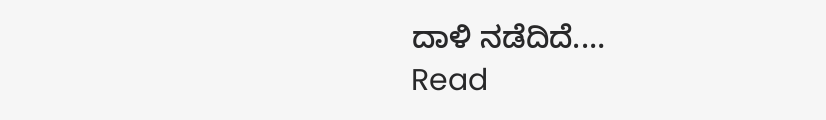ದಾಳಿ ನಡೆದಿದೆ.…
Read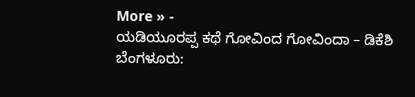More » -
ಯಡಿಯೂರಪ್ಪ ಕಥೆ ಗೋವಿಂದ ಗೋವಿಂದಾ – ಡಿಕೆಶಿ
ಬೆಂಗಳೂರು: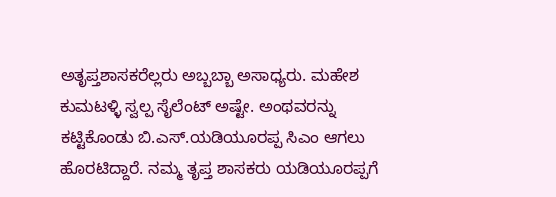ಅತೃಪ್ತಶಾಸಕರೆಲ್ಲರು ಅಬ್ಬಬ್ಬಾ ಅಸಾಧ್ಯರು. ಮಹೇಶ ಕುಮಟಳ್ಳಿ ಸ್ವಲ್ಪ ಸೈಲೆಂಟ್ ಅಷ್ಟೇ. ಅಂಥವರನ್ನು ಕಟ್ಟಿಕೊಂಡು ಬಿ.ಎಸ್.ಯಡಿಯೂರಪ್ಪ ಸಿಎಂ ಆಗಲು ಹೊರಟಿದ್ದಾರೆ. ನಮ್ಮ ತೃಪ್ತ ಶಾಸಕರು ಯಡಿಯೂರಪ್ಪಗೆ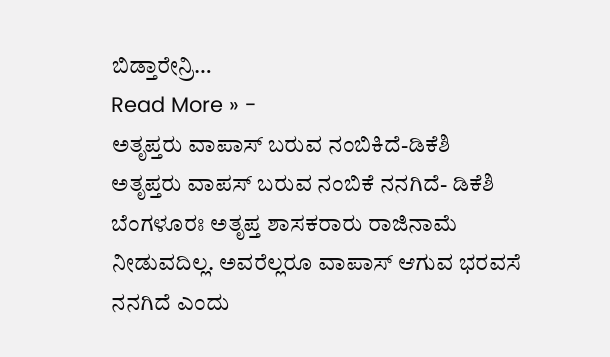ಬಿಡ್ತಾರೇನ್ರಿ…
Read More » -
ಅತೃಪ್ತರು ವಾಪಾಸ್ ಬರುವ ನಂಬಿಕಿದೆ-ಡಿಕೆಶಿ
ಅತೃಪ್ತರು ವಾಪಸ್ ಬರುವ ನಂಬಿಕೆ ನನಗಿದೆ- ಡಿಕೆಶಿ ಬೆಂಗಳೂರಃ ಅತೃಪ್ತ ಶಾಸಕರಾರು ರಾಜಿನಾಮೆ ನೀಡುವದಿಲ್ಲ. ಅವರೆಲ್ಲರೂ ವಾಪಾಸ್ ಆಗುವ ಭರವಸೆ ನನಗಿದೆ ಎಂದು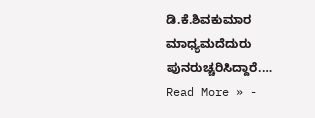ಡಿ.ಕೆ.ಶಿವಕುಮಾರ ಮಾಧ್ಯಮದೆದುರು ಪುನರುಚ್ಚರಿಸಿದ್ದಾರೆ.…
Read More » -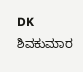DK ಶಿವಕುಮಾರ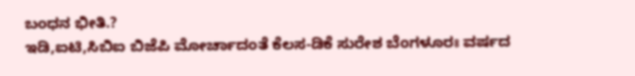ಬಂಧನ ಭೀತಿ.?
ಇಡಿ,ಐಟಿ,ಸಿಬಿಐ ಬಿಜೆಪಿ ಮೋರ್ಚಾದಂತೆ ಕೆಲಸ-ಡಿಕೆ ಸುರೇಶ ಬೆಂಗಳೂರಃ ವರ್ಷದ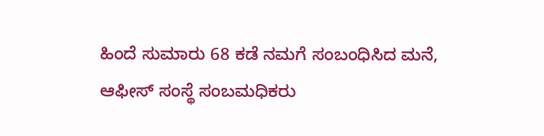ಹಿಂದೆ ಸುಮಾರು 68 ಕಡೆ ನಮಗೆ ಸಂಬಂಧಿಸಿದ ಮನೆ, ಆಫೀಸ್ ಸಂಸ್ಥೆ ಸಂಬಮಧಿಕರು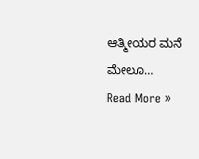ಆತ್ಮೀಯರ ಮನೆ ಮೇಲೂ…
Read More »